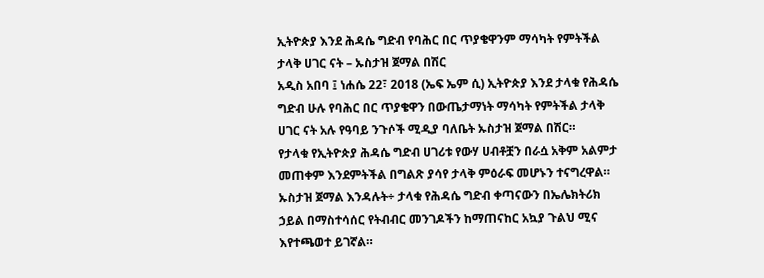ኢትዮጵያ እንደ ሕዳሴ ግድብ የባሕር በር ጥያቄዋንም ማሳካት የምትችል ታላቅ ሀገር ናት – ኡስታዝ ጀማል በሽር
አዲስ አበባ ፤ ነሐሴ 22፣ 2018 (ኤፍ ኤም ሲ) ኢትዮጵያ እንደ ታላቁ የሕዳሴ ግድብ ሁሉ የባሕር በር ጥያቄዋን በውጤታማነት ማሳካት የምትችል ታላቅ ሀገር ናት አሉ የዓባይ ንጉሶች ሚዲያ ባለቤት ኡስታዝ ጀማል በሽር።
የታላቁ የኢትዮጵያ ሕዳሴ ግድብ ሀገሪቱ የውሃ ሀብቶቿን በራሷ አቅም አልምታ መጠቀም እንደምትችል በግልጽ ያሳየ ታላቅ ምዕራፍ መሆኑን ተናግረዋል።
ኡስታዝ ጀማል እንዳሉት÷ ታላቁ የሕዳሴ ግድብ ቀጣናውን በኤሌክትሪክ ኃይል በማስተሳሰር የትብብር መንገዶችን ከማጠናከር አኳያ ጉልህ ሚና እየተጫወተ ይገኛል።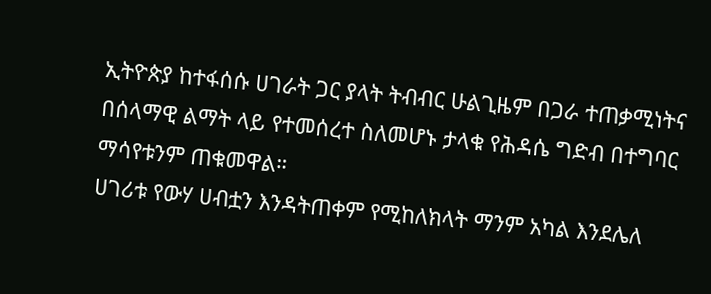ኢትዮጵያ ከተፋሰሱ ሀገራት ጋር ያላት ትብብር ሁልጊዜም በጋራ ተጠቃሚነትና በሰላማዊ ልማት ላይ የተመሰረተ ስለመሆኑ ታላቁ የሕዳሴ ግድብ በተግባር ማሳየቱንም ጠቁመዋል።
ሀገሪቱ የውሃ ሀብቷን እንዳትጠቀም የሚከለክላት ማንም አካል እንደሌለ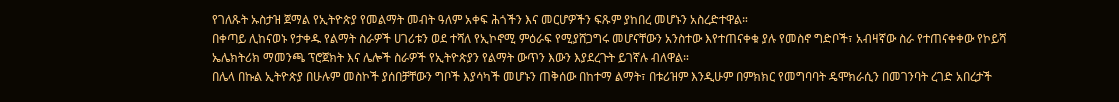የገለጹት ኡስታዝ ጀማል የኢትዮጵያ የመልማት መብት ዓለም አቀፍ ሕጎችን እና መርሆዎችን ፍጹም ያከበረ መሆኑን አስረድተዋል።
በቀጣይ ሊከናወኑ የታቀዱ የልማት ስራዎች ሀገሪቱን ወደ ተሻለ የኢኮኖሚ ምዕራፍ የሚያሸጋግሩ መሆናቸውን አንስተው እየተጠናቀቁ ያሉ የመስኖ ግድቦች፣ አብዛኛው ስራ የተጠናቀቀው የኮይሻ ኤሌክትሪክ ማመንጫ ፕሮጀክት እና ሌሎች ስራዎች የኢትዮጵያን የልማት ውጥን እውን እያደረጉት ይገኛሉ ብለዋል።
በሌላ በኩል ኢትዮጵያ በሁሉም መስኮች ያሰበቻቸውን ግቦች እያሳካች መሆኑን ጠቅሰው በከተማ ልማት፣ በቱሪዝም እንዲሁም በምክክር የመግባባት ዴሞክራሲን በመገንባት ረገድ አበረታች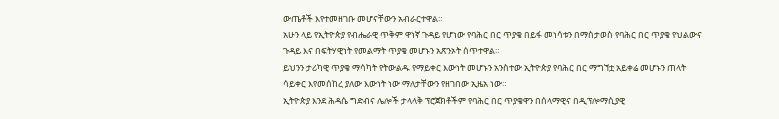ውጤቶች እየተመዘገቡ መሆናቸውን አብራርተዋል።
አሁን ላይ የኢትዮጵያ የብሔራዊ ጥቅም ዋነኛ ጉዳይ የሆነው የባሕር በር ጥያቄ በይፋ መነሳቱን በማስታወስ የባሕር በር ጥያቄ የህልውና ጉዳይ እና በፍትሃዊነት የመልማት ጥያቄ መሆኑን አጽንኦት ሰጥተዋል።
ይህንን ታሪካዊ ጥያቄ ማሳካት የትውልዱ የማይቀር እውነት መሆኑን አንስተው ኢትዮጵያ የባሕር በር ማግኘቷ አይቀሬ መሆኑን ጠላት ሳይቀር እየመሰከረ ያለው እውነት ነው ማለታቸውን የዘገበው ኢዜአ ነው።
ኢትዮጵያ እንደ ሕዳሴ ግድብና ሌሎች ታላላቅ ፕሮጀክቶችም የባሕር በር ጥያቄዋን በሰላማዊና በዲፕሎማሲያዊ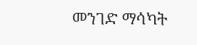መንገድ ማሳካት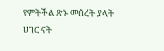የምትችል ጽኑ መሰረት ያላት ሀገር ናት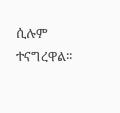ሲሉም ተናግረዋል፡፡